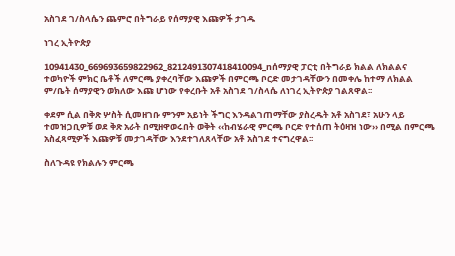አስገደ ገ/ስላሴን ጨምሮ በትግራይ የሰማያዊ እጩዎች ታገዱ

ነገረ ኢትዮጵያ

10941430_669693659822962_8212491307418410094_nሰማያዊ ፓርቲ በትግራይ ክልል ለክልልና ተወካዮች ምክር ቤቶች ለምርጫ ያቀረባቸው እጩዎች በምርጫ ቦርድ መታገዳቸውን በመቀሌ ከተማ ለክልል ም/ቤት ሰማያዊን ወክለው እጩ ሆነው የቀረቡት አቶ አስገደ ገ/ስላሴ ለነገረ ኢትዮጵያ ገልጸዋል፡፡

ቀደም ሲል በቅጽ ሦስት ሲመዘገቡ ምንም አይነት ችግር እንዳልገጠማቸው ያስረዱት አቶ አስገደ፣ አሁን ላይ ተመዝጋቢዎቹ ወደ ቅጽ አራት በሚዘዋወሩበት ወቅት ‹‹ከብሄራዊ ምርጫ ቦርድ የተሰጠ ትዕዛዝ ነው›› በሚል በምርጫ አስፈጻሚዎች እጩዎቹ መታገዳቸው እንደተገለጸላቸው አቶ አስገደ ተናግረዋል፡፡

ስለጉዳዩ የክልሉን ምርጫ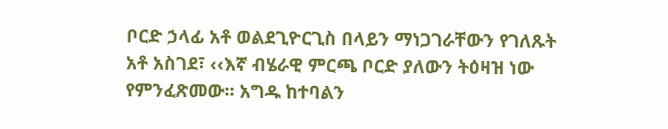ቦርድ ኃላፊ አቶ ወልደጊዮርጊስ በላይን ማነጋገራቸውን የገለጹት አቶ አስገደ፣ ‹‹እኛ ብሄራዊ ምርጫ ቦርድ ያለውን ትዕዛዝ ነው የምንፈጽመው፡፡ አግዱ ከተባልን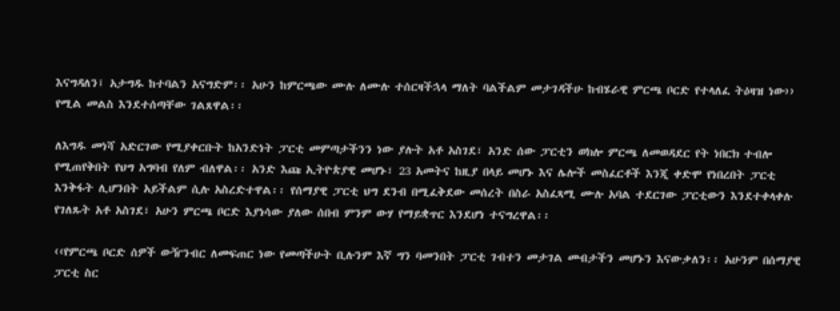እናግዳለን፤ አታግዱ ከተባልን አናግድም፡፡ አሁን ከምርጫው ሙሉ ለሙሉ ተሰርዛችኋላ ማለት ባልችልም መታገዳችሁ ከብሄራዊ ምርጫ ቦርድ የተላለፈ ትዕዛዝ ነው›› የሚል መልስ እንደተሰጣቸው ገልጸዋል፡፡

ለእግዱ መነሻ አድርገው የሚያቀርቡት ከአንድነት ፓርቲ መምጣታችንን ነው ያሉት አቶ አስገደ፣ አንድ ሰው ፓርቲን ወክሎ ምርጫ ለመወዳደር የት ነበርክ ተብሎ የሚጠየቅበት የህግ አግባብ የለም ብለዋል፡፡ አንድ እጩ ኢትዮጵያዊ መሆኑ፣ 23 አመትና ከዚያ በላይ መሆኑ እና ሌሎች መስፈርቶች እንጂ ቀድሞ የነበረበት ፓርቲ እንቅፋት ሊሆንበት አይችልም ሲሉ አስረድተዋል፡፡ የሰማያዊ ፓርቲ ህግ ደንብ በሚፈቅደው መሰረት በስራ አስፈጻሚ ሙሉ አባል ተደርገው ፓርቲውን እንደተቀላቀሉ የገለጹት አቶ አስገደ፣ አሁን ምርጫ ቦርድ እያነሳው ያለው ሰበብ ምንም ውሃ የማይቋጥር እንደሆነ ተናግረዋል፡፡

‹‹የምርጫ ቦርድ ሰዎች ውዥንብር ለመፍጠር ነው የመጣችሁት ቢሉንም እኛ ግን ባመንበት ፓርቲ ገብተን መታገል መብታችን መሆኑን እናውቃለን፡፡ አሁንም በሰማያዊ ፓርቲ ስር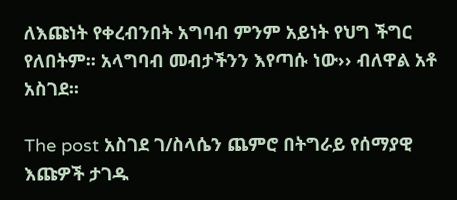ለእጩነት የቀረብንበት አግባብ ምንም አይነት የህግ ችግር የለበትም፡፡ አላግባብ መብታችንን እየጣሱ ነው›› ብለዋል አቶ አስገደ፡፡

The post አስገደ ገ/ስላሴን ጨምሮ በትግራይ የሰማያዊ እጩዎች ታገዱ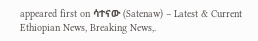appeared first on ሳተናው (Satenaw) – Latest & Current Ethiopian News, Breaking News,.